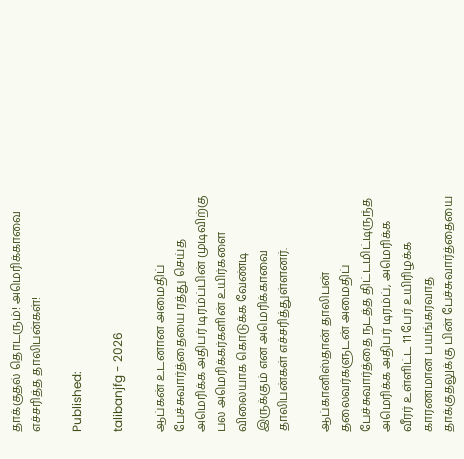தாக்குதல் தொடரும்! அமெரிக்காவை எச்சரித்த தாலிபன்கள்!

Published:

talibanjfg - 2026

ஆப்கன் உடனான அமைதிப் பேச்சுவார்த்தையை ரத்து செய்த அமெரிக்க அதிபர் டிரம்ப்பின் முடிவிற்கு பல அமெரிக்கர்களின் உயிர்களை விலையாக கொடுக்க வேண்டி இருக்கும் என அமெரிக்காவை தாலிபன்கள் எச்சரித்துள்ளனர்.

ஆப்கானிஸ்தான் தாலிபன் தலைவர்களுடன் அமைதிப் பேச்சுவார்த்தை நடத்த திட்டமிட்டிருந்த அமெரிக்க அதிபர் டிரம்ப், அமெரிக்க வீரர் உள்ளிட்ட 11 பேர் உயிரிழக்க காரணமான பயங்கரவாத தாக்குதலுக்கு பின் பேச்சுவார்த்தையை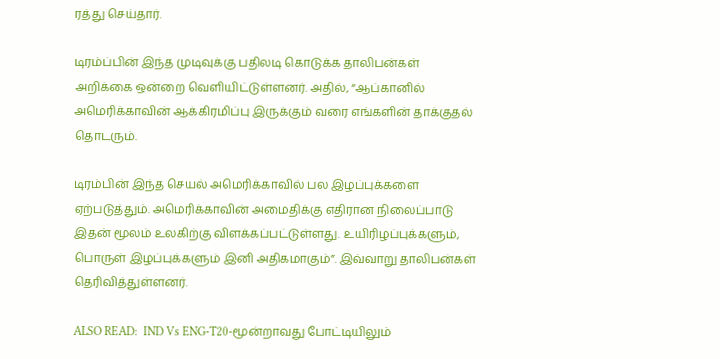ரத்து செய்தார்.

டிரம்ப்பின் இந்த முடிவுக்கு பதிலடி கொடுக்க தாலிபன்கள் அறிக்கை ஒன்றை வெளியிட்டுள்ளனர். அதில், “ஆப்கானில் அமெரிக்காவின் ஆக்கிரமிப்பு இருக்கும் வரை எங்களின் தாக்குதல் தொடரும்.

டிரம்பின் இந்த செயல் அமெரிக்காவில் பல இழப்புக்களை ஏற்படுத்தும். அமெரிக்காவின் அமைதிக்கு எதிரான நிலைப்பாடு இதன் மூலம் உலகிற்கு விளக்கப்பட்டுள்ளது. உயிரிழப்புக்களும், பொருள் இழப்புக்களும் இனி அதிகமாகும்”. இவ்வாறு தாலிபன்கள் தெரிவித்துள்ளனர்.

ALSO READ:  IND Vs ENG-T20-மூன்றாவது போட்டியிலும்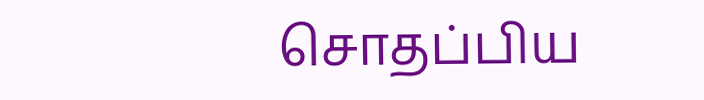சொதப்பிய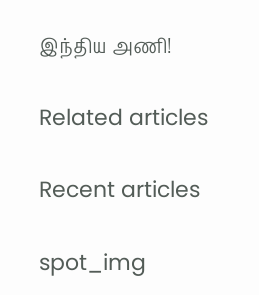இந்திய அணி!

Related articles

Recent articles

spot_img